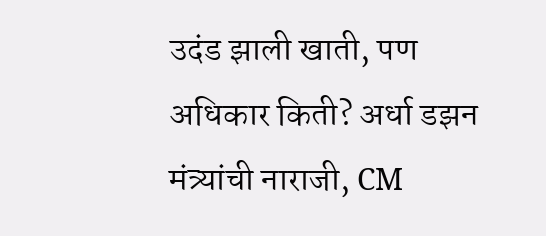उदंड झाली खाती, पण अधिकार किती? अर्धा डझन मंत्र्यांची नाराजी, CM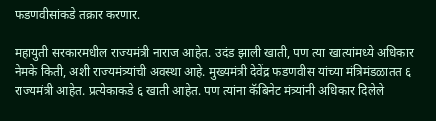फडणवीसांकडे तक्रार करणार.

महायुती सरकारमधील राज्यमंत्री नाराज आहेत. उदंड झाली खाती, पण त्या खात्यांमध्ये अधिकार नेमके किती, अशी राज्यमंत्र्यांची अवस्था आहे. मुख्यमंत्री देवेंद्र फडणवीस यांच्या मंत्रिमंडळातत ६ राज्यमंत्री आहेत. प्रत्येकाकडे ६ खाती आहेत. पण त्यांना कॅबिनेट मंत्र्यांनी अधिकार दिलेले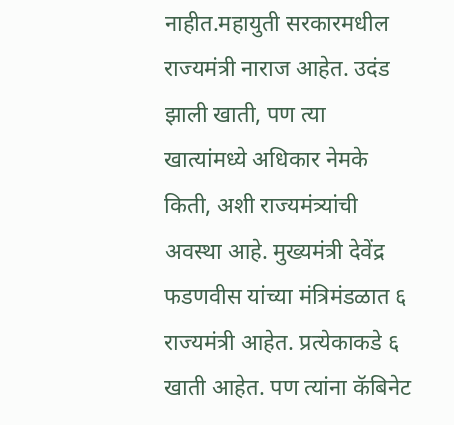नाहीत.महायुती सरकारमधील राज्यमंत्री नाराज आहेत. उदंड झाली खाती, पण त्या खात्यांमध्ये अधिकार नेमके किती, अशी राज्यमंत्र्यांची अवस्था आहे. मुख्यमंत्री देवेंद्र फडणवीस यांच्या मंत्रिमंडळात ६ राज्यमंत्री आहेत. प्रत्येकाकडे ६ खाती आहेत. पण त्यांना कॅबिनेट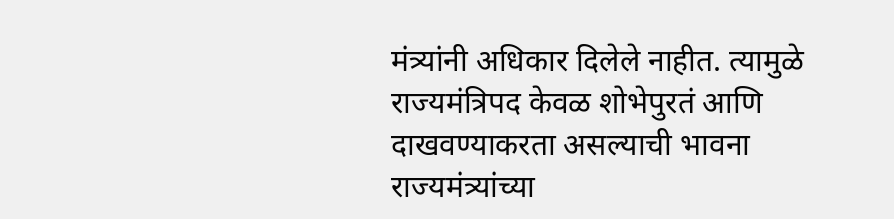मंत्र्यांनी अधिकार दिलेले नाहीत. त्यामुळे राज्यमंत्रिपद केवळ शोभेपुरतं आणि दाखवण्याकरता असल्याची भावना राज्यमंत्र्यांच्या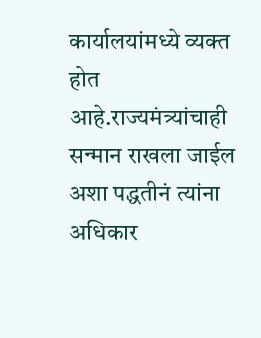कार्यालयांमध्ये व्यक्त होत आहे.राज्यमंत्र्यांचाही सन्मान राखला जाईल अशा पद्धतीनं त्यांना अधिकार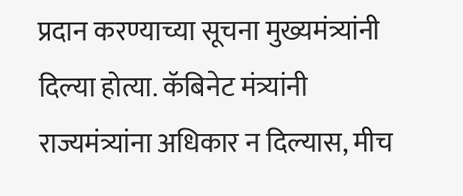प्रदान करण्याच्या सूचना मुख्यमंत्र्यांनी दिल्या होत्या. कॅबिनेट मंत्र्यांनी राज्यमंत्र्यांना अधिकार न दिल्यास, मीच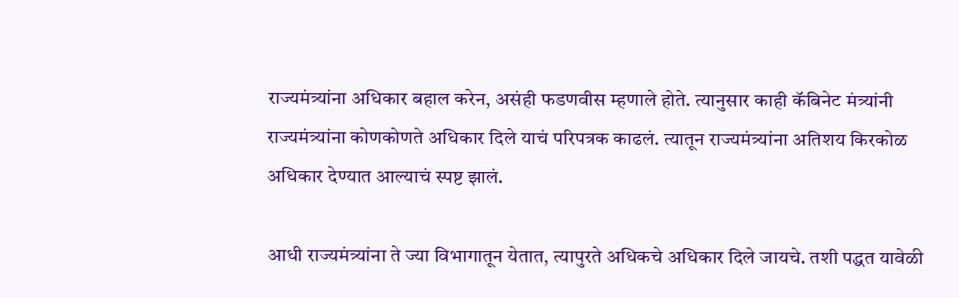राज्यमंत्र्यांना अधिकार बहाल करेन, असंही फडणवीस म्हणाले होते. त्यानुसार काही कॅबिनेट मंत्र्यांनी राज्यमंत्र्यांना कोणकोणते अधिकार दिले याचं परिपत्रक काढलं. त्यातून राज्यमंत्र्यांना अतिशय किरकोळ अधिकार देण्यात आल्याचं स्पष्ट झालं.

आधी राज्यमंत्र्यांना ते ज्या विभागातून येतात, त्यापुरते अधिकचे अधिकार दिले जायचे. तशी पद्धत यावेळी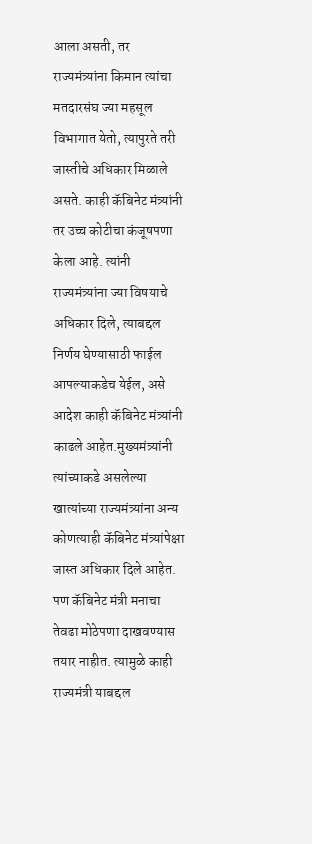आला असती, तर राज्यमंत्र्यांना किमान त्यांचा मतदारसंघ ज्या महसूल विभागात येतो, त्यापुरते तरी जास्तीचे अधिकार मिळाले असते. काही कॅबिनेट मंत्र्यांनी तर उच्च कोटीचा कंजूषपणा केला आहे. त्यांनी राज्यमंत्र्यांना ज्या विषयाचे अधिकार दिले, त्याबद्दल निर्णय घेण्यासाठी फाईल आपल्याकडेच येईल, असे आदेश काही कॅबिनेट मंत्र्यांनी काढले आहेत.मुख्यमंत्र्यांनी त्यांच्याकडे असलेल्या खात्यांच्या राज्यमंत्र्यांना अन्य कोणत्याही कॅबिनेट मंत्र्यांपेक्षा जास्त अधिकार दिले आहेत. पण कॅबिनेट मंत्री मनाचा तेवढा मोठेपणा दाखवण्यास तयार नाहीत. त्यामुळे काही राज्यमंत्री याबद्दल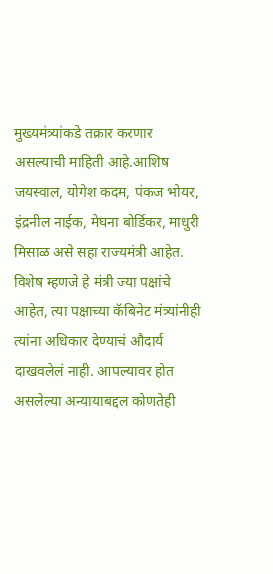मुख्यमंत्र्यांकडे तक्रार करणार असल्याची माहिती आहे.आशिष जयस्वाल, योगेश कदम, पंकज भोयर, इंद्रनील नाईक, मेघना बोर्डिकर, माधुरी मिसाळ असे सहा राज्यमंत्री आहेत. विशेष म्हणजे हे मंत्री ज्या पक्षांचे आहेत, त्या पक्षाच्या कॅबिनेट मंत्र्यांनीही त्यांना अधिकार देण्याचं औदार्य दाखवलेलं नाही. आपल्यावर होत असलेल्या अन्यायाबद्दल कोणतेही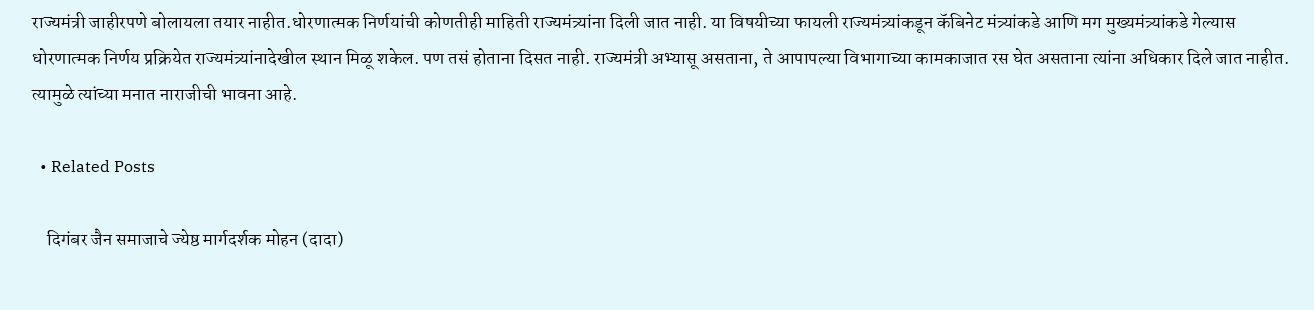राज्यमंत्री जाहीरपणे बोलायला तयार नाहीत.धोरणात्मक निर्णयांची कोणतीही माहिती राज्यमंत्र्यांना दिली जात नाही. या विषयीच्या फायली राज्यमंत्र्यांकडून कॅबिनेट मंत्र्यांकडे आणि मग मुख्यमंत्र्यांकडे गेल्यास धोरणात्मक निर्णय प्रक्रियेत राज्यमंत्र्यांनादेखील स्थान मिळू शकेल. पण तसं होताना दिसत नाही. राज्यमंत्री अभ्यासू असताना, ते आपापल्या विभागाच्या कामकाजात रस घेत असताना त्यांना अधिकार दिले जात नाहीत. त्यामुळे त्यांच्या मनात नाराजीची भावना आहे.

  • Related Posts

    दिगंबर जैन समाजाचे ज्येष्ठ मार्गदर्शक मोहन (दादा)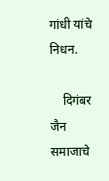गांधी यांचे निधन.

    दिगंबर जैन समाजाचे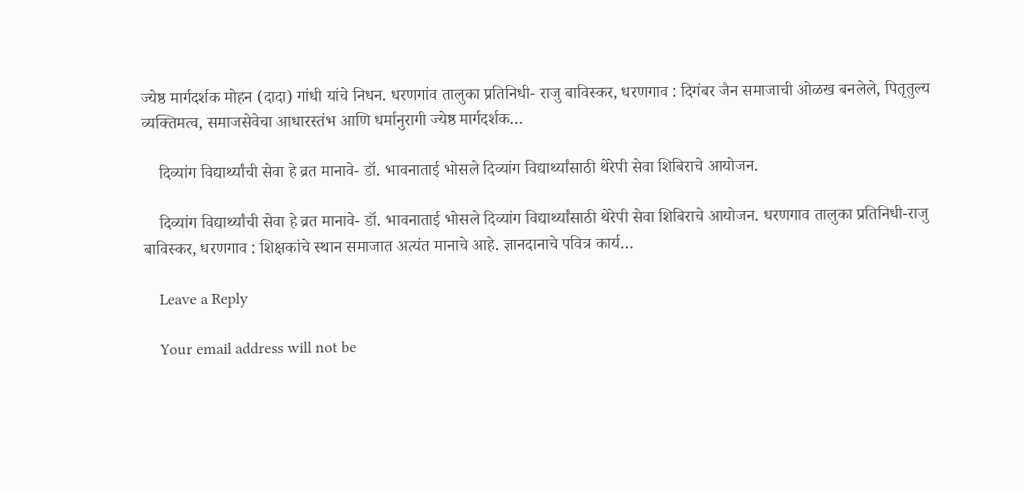ज्येष्ठ मार्गदर्शक मोहन (दादा) गांधी यांचे निधन. धरणगांव तालुका प्रतिनिधी- राजु बाविस्कर, धरणगाव : दिगंबर जैन समाजाची ओळख बनलेले, पितृतुल्य व्यक्तिमत्व, समाजसेवेचा आधारस्तंभ आणि धर्मानुरागी ज्येष्ठ मार्गदर्शक…

    दिव्यांग विद्यार्थ्यांची सेवा हे व्रत मानावे- डॉ. भावनाताई भोसले दिव्यांग विद्यार्थ्यांसाठी थेरेपी सेवा शिबिराचे आयोजन.

    दिव्यांग विद्यार्थ्यांची सेवा हे व्रत मानावे- डॉ. भावनाताई भोसले दिव्यांग विद्यार्थ्यांसाठी थेरेपी सेवा शिबिराचे आयोजन. धरणगाव तालुका प्रतिनिधी-राजु बाविस्कर, धरणगाव : शिक्षकांचे स्थान समाजात अत्यंत मानाचे आहे. ज्ञानदानाचे पवित्र कार्य…

    Leave a Reply

    Your email address will not be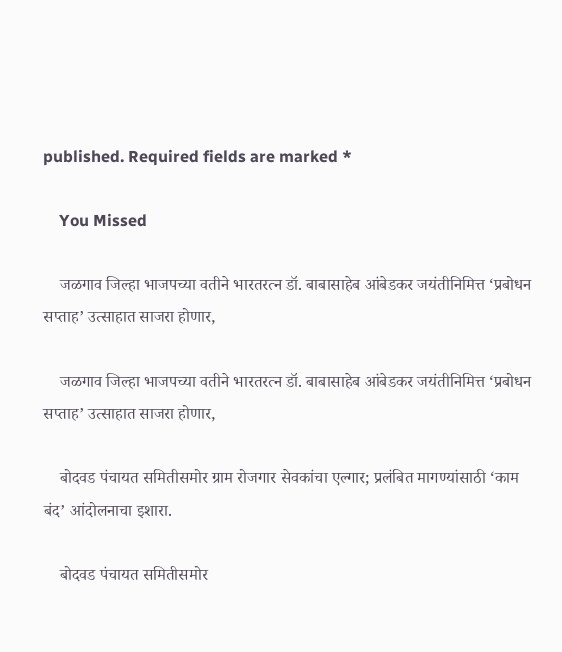published. Required fields are marked *

    You Missed

    जळगाव जिल्हा भाजपच्या वतीने भारतरत्न डॉ. बाबासाहेब आंबेडकर जयंतीनिमित्त ‘प्रबोधन सप्ताह’ उत्साहात साजरा होणार,

    जळगाव जिल्हा भाजपच्या वतीने भारतरत्न डॉ. बाबासाहेब आंबेडकर जयंतीनिमित्त ‘प्रबोधन सप्ताह’ उत्साहात साजरा होणार,

    बोदवड पंचायत समितीसमोर ग्राम रोजगार सेवकांचा एल्गार; प्रलंबित मागण्यांसाठी ‘काम बंद’ आंदोलनाचा इशारा.

    बोदवड पंचायत समितीसमोर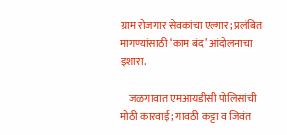ग्राम रोजगार सेवकांचा एल्गार; प्रलंबित मागण्यांसाठी ‘काम बंद’ आंदोलनाचा इशारा.

    जळगावात एमआयडीसी पोलिसांची मोठी कारवाई; गावठी कट्टा व जिवंत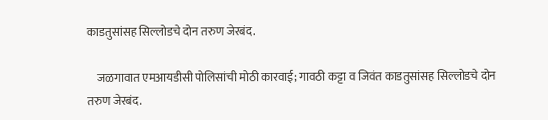काडतुसांसह सिल्लोडचे दोन तरुण जेरबंद.

    जळगावात एमआयडीसी पोलिसांची मोठी कारवाई; गावठी कट्टा व जिवंत काडतुसांसह सिल्लोडचे दोन तरुण जेरबंद.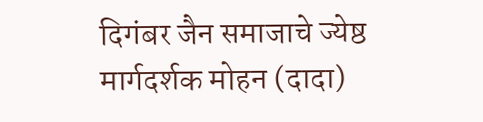दिगंबर जैन समाजाचे ज्येष्ठ मार्गदर्शक मोहन (दादा)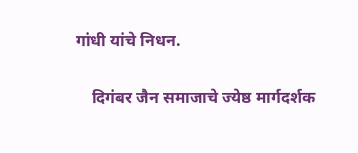गांधी यांचे निधन.

    दिगंबर जैन समाजाचे ज्येष्ठ मार्गदर्शक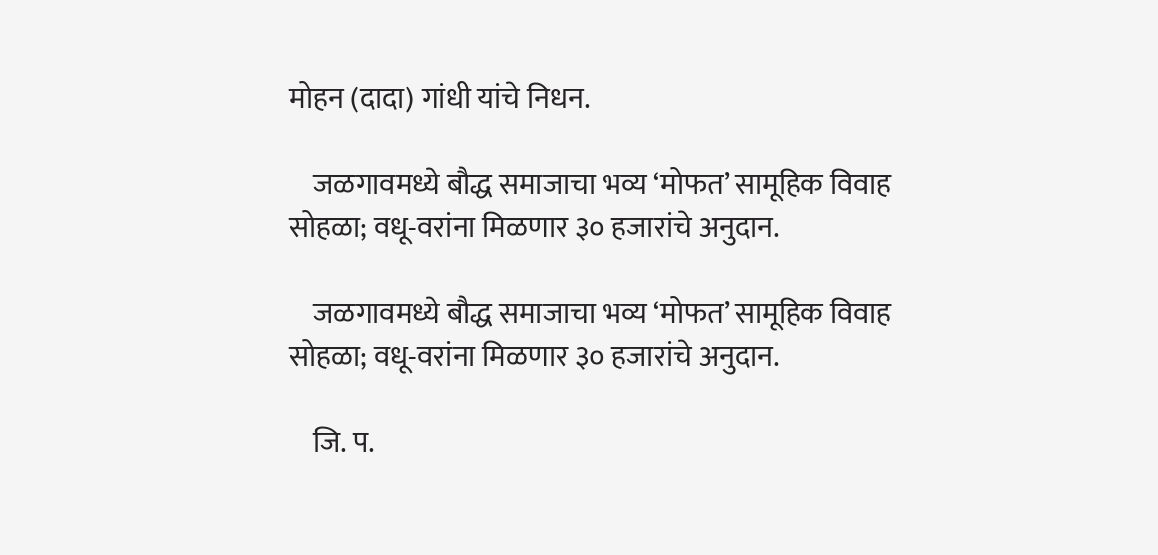मोहन (दादा) गांधी यांचे निधन.

    जळगावमध्ये बौद्ध समाजाचा भव्य ‘मोफत’ सामूहिक विवाह सोहळा; वधू-वरांना मिळणार ३० हजारांचे अनुदान.

    जळगावमध्ये बौद्ध समाजाचा भव्य ‘मोफत’ सामूहिक विवाह सोहळा; वधू-वरांना मिळणार ३० हजारांचे अनुदान.

    जि. प.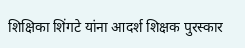शिक्षिका शिंगटे यांना आदर्श शिक्षक पुरस्कार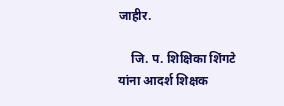जाहीर.

    जि. प. शिक्षिका शिंगटे यांना आदर्श शिक्षक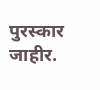पुरस्कार जाहीर.